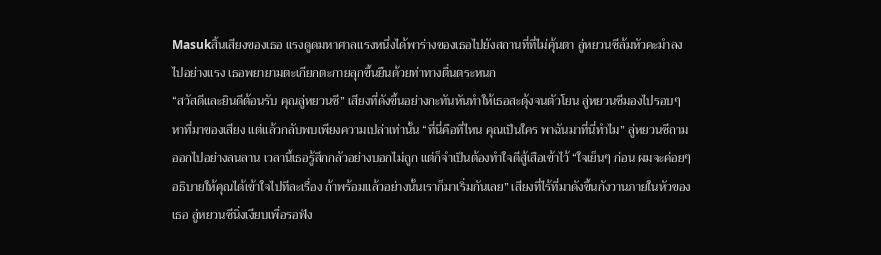Masukสิ้นเสียงของเธอ แรงดูดมหาศาลแรงหนึ่งได้พาร่างของเธอไปยังสถานที่ที่ไม่คุ้นตา ลู่หยวนซีล้มหัวคะมำลงไปอย่างแรง เธอพยายามตะเกียกตะกายลุกขึ้นยืนด้วยท่าทางตื่นตระหนก
“สวัสดีและยินดีต้อนรับ คุณลู่หยวนซี” เสียงที่ดังขึ้นอย่างกะทันหันทำให้เธอสะดุ้งจนตัวโยน ลู่หยวนซีมองไปรอบๆ หาที่มาของเสียง แต่แล้วกลับพบเพียงความเปล่าเท่านั้น “ที่นี่คือที่ไหน คุณเป็นใคร พาฉันมาที่นี่ทำไม” ลู่หยวนซีถามออกไปอย่างลนลาน เวลานี้เธอรู้สึกกลัวอย่างบอกไม่ถูก แต่ก็จำเป็นต้องทำใจดีสู้เสือเข้าไว้ “ใจเย็นๆ ก่อน ผมจะค่อยๆ อธิบายให้คุณได้เข้าใจไปทีละเรื่อง ถ้าพร้อมแล้วอย่างนั้นเราก็มาเริ่มกันเลย” เสียงที่ไร้ที่มาดังขึ้นกังวานภายในหัวของเธอ ลู่หยวนซีนิ่งเงียบเพื่อรอฟัง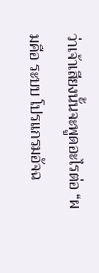ว่าเจ้าเสียงนั้นจะพูดอะไรต่อ “ผมคือ ระบบ โปรแกรมอัจฉ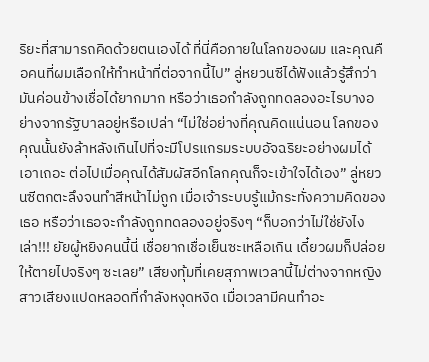ริยะที่สามารถคิดด้วยตนเองได้ ที่นี่คือภายในโลกของผม และคุณคือคนที่ผมเลือกให้ทำหน้าที่ต่อจากนี้ไป” ลู่หยวนซีได้ฟังแล้วรู้สึกว่ามันค่อนข้างเชื่อได้ยากมาก หรือว่าเธอกำลังถูกทดลองอะไรบางอย่างจากรัฐบาลอยู่หรือเปล่า “ไม่ใช่อย่างที่คุณคิดแน่นอน โลกของคุณนั้นยังล้าหลังเกินไปที่จะมีโปรแกรมระบบอัจฉริยะอย่างผมได้ เอาเถอะ ต่อไปเมื่อคุณได้สัมผัสอีกโลกคุณก็จะเข้าใจได้เอง” ลู่หยวนซีตกตะลึงจนทำสีหน้าไม่ถูก เมื่อเจ้าระบบรู้แม้กระทั่งความคิดของเธอ หรือว่าเธอจะกำลังถูกทดลองอยู่จริงๆ “ก็บอกว่าไม่ใช่ยังไงเล่า!!! ยัยผู้หยิงคนนี้นี่ เชื่อยากเชื่อเย็นซะเหลือเกิน เดี๋ยวผมก็ปล่อยให้ตายไปจริงๆ ซะเลย” เสียงทุ้มที่เคยสุภาพเวลานี้ไม่ต่างจากหญิงสาวเสียงแปดหลอดที่กำลังหงุดหงิด เมื่อเวลามีคนทำอะ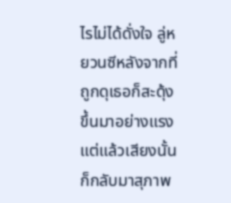ไรไม่ได้ดั่งใจ ลู่หยวนซีหลังจากที่ถูกดุเธอก็สะดุ้งขึ้นมาอย่างแรง แต่แล้วเสียงนั้นก็กลับมาสุภาพ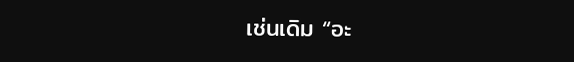เช่นเดิม “อะ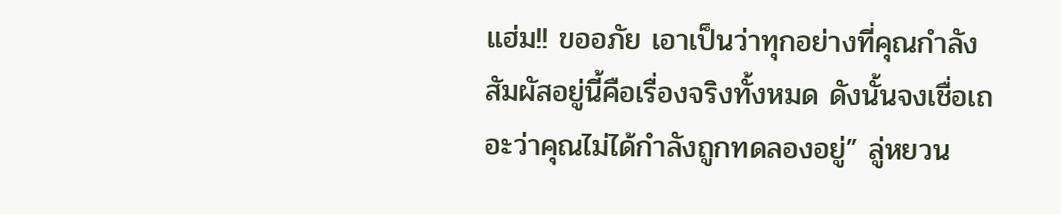แฮ่ม!! ขออภัย เอาเป็นว่าทุกอย่างที่คุณกำลังสัมผัสอยู่นี้คือเรื่องจริงทั้งหมด ดังนั้นจงเชื่อเถอะว่าคุณไม่ได้กำลังถูกทดลองอยู่” ลู่หยวน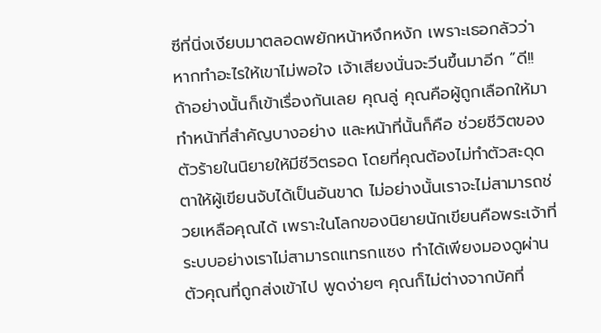ซีที่นิ่งเงียบมาตลอดพยักหน้าหงึกหงัก เพราะเธอกลัวว่าหากทำอะไรให้เขาไม่พอใจ เจ้าเสียงนั่นจะวีนขึ้นมาอีก “ดี!! ถ้าอย่างนั้นก็เข้าเรื่องกันเลย คุณลู่ คุณคือผู้ถูกเลือกให้มาทำหน้าที่สำคัญบางอย่าง และหน้าที่นั้นก็คือ ช่วยชีวิตของตัวร้ายในนิยายให้มีชีวิตรอด โดยที่คุณต้องไม่ทำตัวสะดุดตาให้ผู้เขียนจับได้เป็นอันขาด ไม่อย่างนั้นเราจะไม่สามารถช่วยเหลือคุณได้ เพราะในโลกของนิยายนักเขียนคือพระเจ้าที่ระบบอย่างเราไม่สามารถแทรกแซง ทำได้เพียงมองดูผ่านตัวคุณที่ถูกส่งเข้าไป พูดง่ายๆ คุณก็ไม่ต่างจากบัคที่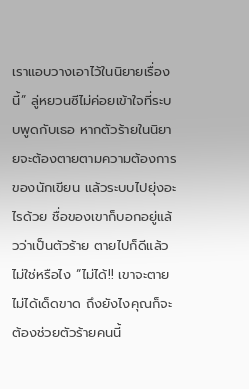เราแอบวางเอาไว้ในนิยายเรื่องนี้” ลู่หยวนซีไม่ค่อยเข้าใจที่ระบบพูดกับเธอ หากตัวร้ายในนิยายจะต้องตายตามความต้องการของนักเขียน แล้วระบบไปยุ่งอะไรด้วย ชื่อของเขาก็บอกอยู่แล้วว่าเป็นตัวร้าย ตายไปก็ดีแล้วไม่ใช่หรือไง “ไม่ได้!! เขาจะตายไม่ได้เด็ดขาด ถึงยังไงคุณก็จะต้องช่วยตัวร้ายคนนี้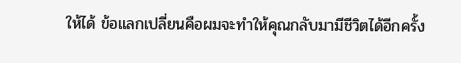ให้ได้ ข้อแลกเปลี่ยนคือผมจะทำให้คุณกลับมามีชีวิตได้อีกครั้ง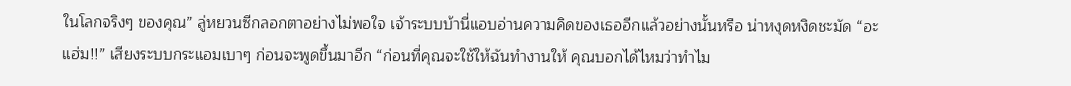ในโลกจริงๆ ของคุณ” ลู่หยวนซีกลอกตาอย่างไม่พอใจ เจ้าระบบบ้านี่แอบอ่านความคิดของเธออีกแล้วอย่างนั้นหรือ น่าหงุดหงิดชะมัด “อะแฮ่ม!!” เสียงระบบกระแอมเบาๆ ก่อนจะพูดขึ้นมาอีก “ก่อนที่คุณจะใช้ให้ฉันทำงานให้ คุณบอกได้ไหมว่าทำไม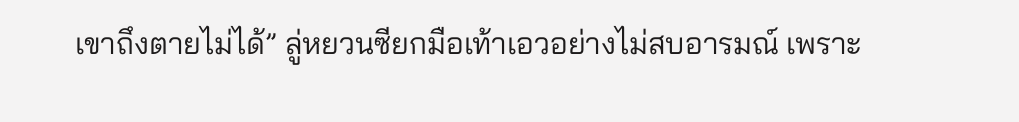เขาถึงตายไม่ได้” ลู่หยวนซียกมือเท้าเอวอย่างไม่สบอารมณ์ เพราะ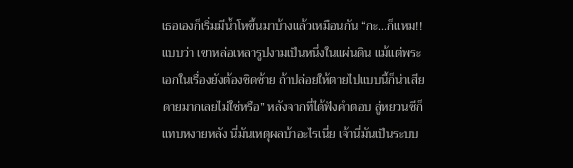เธอเองก็เริ่มมีน้ำโหขึ้นมาบ้างแล้วเหมือนกัน “กะ...ก็แหม!!แบบว่า เขาหล่อเหลารูปงามเป็นหนึ่งในแผ่นดิน แม้แต่พระเอกในเรื่องยังต้องชิดซ้าย ถ้าปล่อยให้ตายไปแบบนี้ก็น่าเสียดายมากเลยไม่ใช่หรือ” หลังจากที่ได้ฟังคำตอบ ลู่หยวนซีก็แทบหงายหลัง นี่มันเหตุผลบ้าอะไรเนี่ย เจ้านี่มันเป็นระบบ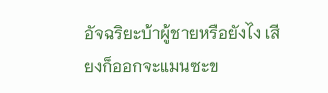อัจฉริยะบ้าผู้ชายหรือยังไง เสียงก็ออกจะแมนซะข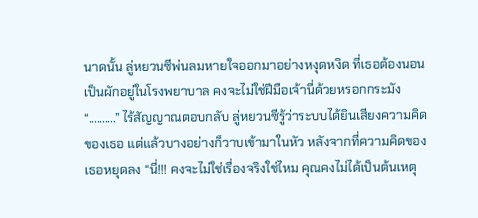นาดนั้น ลู่หยวนซีพ่นลมหายใจออกมาอย่างหงุดหงิด ที่เธอต้องนอนเป็นผักอยู่ในโรงพยาบาล คงจะไม่ใช่ฝีมือเจ้านี่ด้วยหรอกกระมัง “..........” ไร้สัญญาณตอบกลับ ลู่หยวนซีรู้ว่าระบบได้ยินเสียงความคิดของเธอ แต่แล้วบางอย่างก็วาบเข้ามาในหัว หลังจากที่ความคิดของเธอหยุดลง “นี่!!! คงจะไม่ใช่เรื่องจริงใช่ไหม คุณคงไม่ได้เป็นต้นเหตุ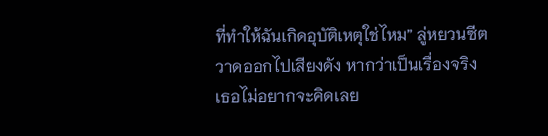ที่ทำให้ฉันเกิดอุบัติเหตุใช่ไหม” ลู่หยวนซีตวาดออกไปเสียงดัง หากว่าเป็นเรื่องจริงเธอไม่อยากจะคิดเลย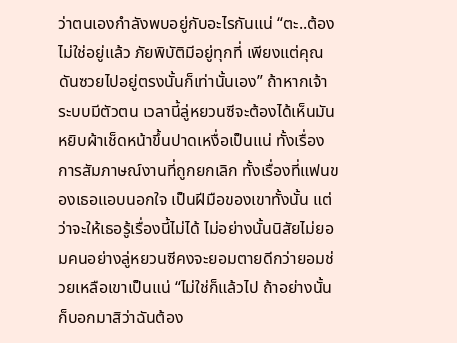ว่าตนเองกำลังพบอยู่กับอะไรกันแน่ “ตะ..ต้องไม่ใช่อยู่แล้ว ภัยพิบัติมีอยู่ทุกที่ เพียงแต่คุณดันซวยไปอยู่ตรงนั้นก็เท่านั้นเอง” ถ้าหากเจ้าระบบมีตัวตน เวลานี้ลู่หยวนซีจะต้องได้เห็นมันหยิบผ้าเช็ดหน้าขึ้นปาดเหงื่อเป็นแน่ ทั้งเรื่องการสัมภาษณ์งานที่ถูกยกเลิก ทั้งเรื่องที่แฟนของเธอแอบนอกใจ เป็นฝีมือของเขาทั้งนั้น แต่ว่าจะให้เธอรู้เรื่องนี้ไม่ได้ ไม่อย่างนั้นนิสัยไม่ยอมคนอย่างลู่หยวนซีคงจะยอมตายดีกว่ายอมช่วยเหลือเขาเป็นแน่ “ไม่ใช่ก็แล้วไป ถ้าอย่างนั้นก็บอกมาสิว่าฉันต้อง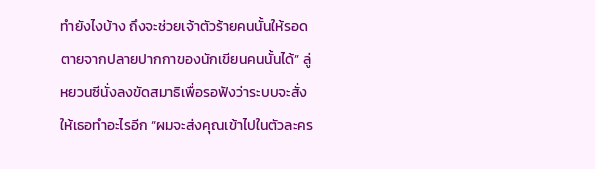ทำยังไงบ้าง ถึงจะช่วยเจ้าตัวร้ายคนนั้นให้รอดตายจากปลายปากกาของนักเขียนคนนั้นได้” ลู่หยวนซีนั่งลงขัดสมาธิเพื่อรอฟังว่าระบบจะสั่งให้เธอทำอะไรอีก “ผมจะส่งคุณเข้าไปในตัวละคร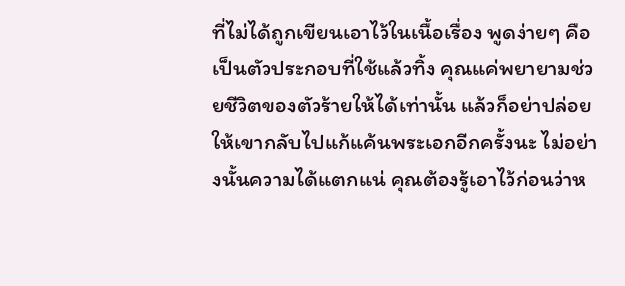ที่ไม่ได้ถูกเขียนเอาไว้ในเนื้อเรื่อง พูดง่ายๆ คือเป็นตัวประกอบที่ใช้แล้วทิ้ง คุณแค่พยายามช่วยชีวิตของตัวร้ายให้ได้เท่านั้น แล้วก็อย่าปล่อยให้เขากลับไปแก้แค้นพระเอกอีกครั้งนะ ไม่อย่างนั้นความได้แตกแน่ คุณต้องรู้เอาไว้ก่อนว่าห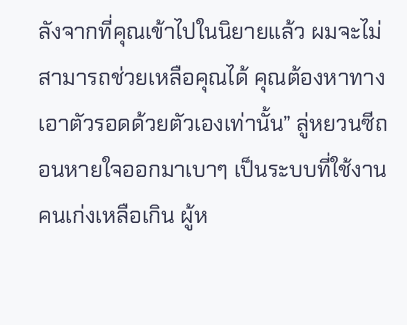ลังจากที่คุณเข้าไปในนิยายแล้ว ผมจะไม่สามารถช่วยเหลือคุณได้ คุณต้องหาทางเอาตัวรอดด้วยตัวเองเท่านั้น” ลู่หยวนซีถอนหายใจออกมาเบาๆ เป็นระบบที่ใช้งานคนเก่งเหลือเกิน ผู้ห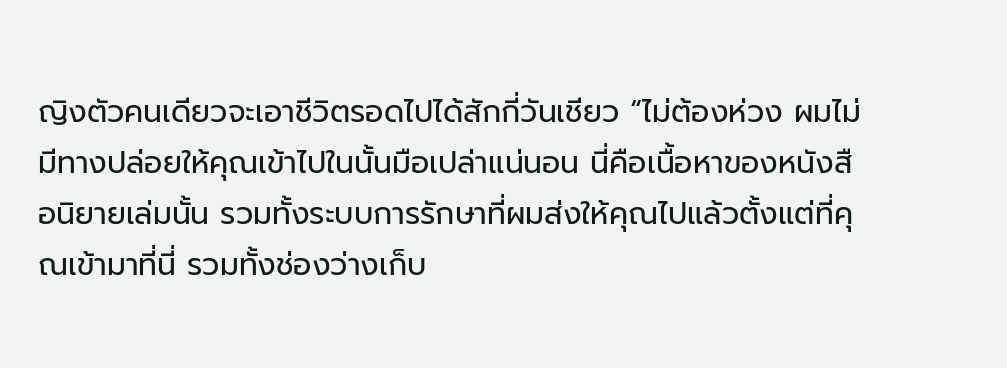ญิงตัวคนเดียวจะเอาชีวิตรอดไปได้สักกี่วันเชียว “ไม่ต้องห่วง ผมไม่มีทางปล่อยให้คุณเข้าไปในนั้นมือเปล่าแน่นอน นี่คือเนื้อหาของหนังสือนิยายเล่มนั้น รวมทั้งระบบการรักษาที่ผมส่งให้คุณไปแล้วตั้งแต่ที่คุณเข้ามาที่นี่ รวมทั้งช่องว่างเก็บ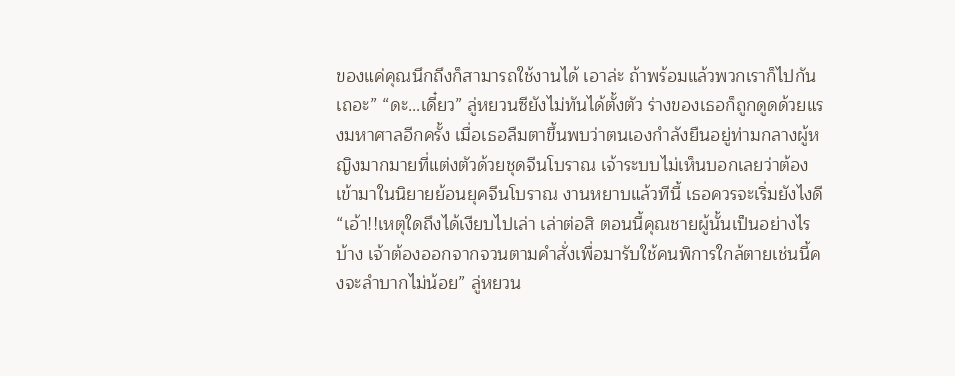ของแค่คุณนึกถึงก็สามารถใช้งานได้ เอาล่ะ ถ้าพร้อมแล้วพวกเราก็ไปกันเถอะ” “ดะ...เดี๋ยว” ลู่หยวนซียังไม่ทันได้ตั้งตัว ร่างของเธอก็ถูกดูดด้วยแรงมหาศาลอีกครั้ง เมื่อเธอลืมตาขึ้นพบว่าตนเองกำลังยืนอยู่ท่ามกลางผู้หญิงมากมายที่แต่งตัวด้วยชุดจีนโบราณ เจ้าระบบไม่เห็นบอกเลยว่าต้องเข้ามาในนิยายย้อนยุคจีนโบราณ งานหยาบแล้วทีนี้ เธอควรจะเริ่มยังไงดี “เอ้า!!เหตุใดถึงได้เงียบไปเล่า เล่าต่อสิ ตอนนี้คุณชายผู้นั้นเป็นอย่างไรบ้าง เจ้าต้องออกจากจวนตามคำสั่งเพื่อมารับใช้คนพิการใกล้ตายเช่นนี้คงจะลำบากไม่น้อย” ลู่หยวน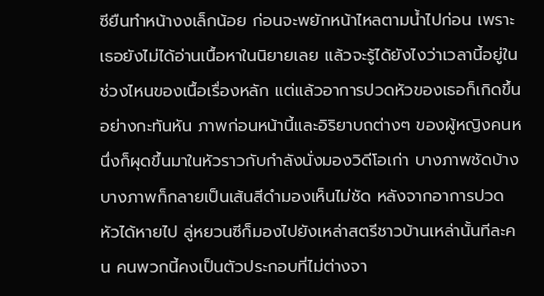ซียืนทำหน้างงเล็กน้อย ก่อนจะพยักหน้าไหลตามน้ำไปก่อน เพราะเธอยังไม่ได้อ่านเนื้อหาในนิยายเลย แล้วจะรู้ได้ยังไงว่าเวลานี้อยู่ในช่วงไหนของเนื้อเรื่องหลัก แต่แล้วอาการปวดหัวของเธอก็เกิดขึ้นอย่างกะทันหัน ภาพก่อนหน้านี้และอิริยาบถต่างๆ ของผู้หญิงคนหนึ่งก็ผุดขึ้นมาในหัวราวกับกำลังนั่งมองวิดีโอเก่า บางภาพชัดบ้างบางภาพก็กลายเป็นเส้นสีดำมองเห็นไม่ชัด หลังจากอาการปวดหัวได้หายไป ลู่หยวนซีก็มองไปยังเหล่าสตรีชาวบ้านเหล่านั้นทีละคน คนพวกนี้คงเป็นตัวประกอบที่ไม่ต่างจา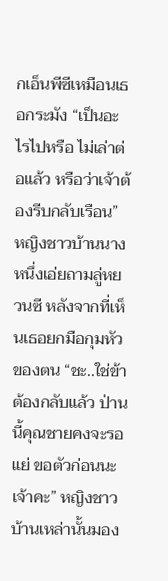กเอ็นพีซีเหมือนเธอกระมัง “เป็นอะไรไปหรือ ไม่เล่าต่อแล้ว หรือว่าเจ้าต้องรีบกลับเรือน” หญิงชาวบ้านนางหนึ่งเอ่ยถามลู่หยวนซี หลังจากที่เห็นเธอยกมือกุมหัวของตน “ชะ..ใช่ข้าต้องกลับแล้ว ป่านนี้คุณชายคงจะรอแย่ ขอตัวก่อนนะเจ้าคะ” หญิงชาวบ้านเหล่านั้นมอง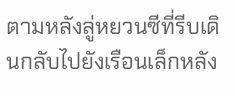ตามหลังลู่หยวนซีที่รีบเดินกลับไปยังเรือนเล็กหลัง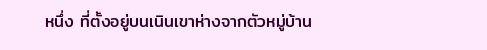หนึ่ง ที่ตั้งอยู่บนเนินเขาห่างจากตัวหมู่บ้าน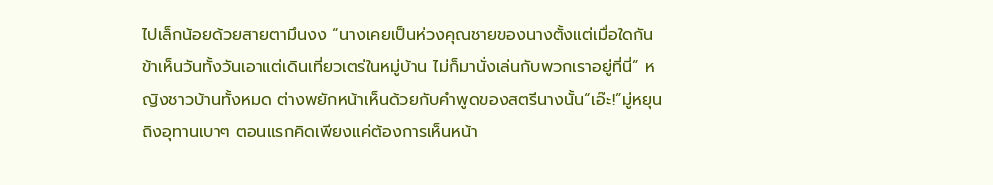ไปเล็กน้อยด้วยสายตามึนงง “นางเคยเป็นห่วงคุณชายของนางตั้งแต่เมื่อใดกัน ข้าเห็นวันทั้งวันเอาแต่เดินเที่ยวเตร่ในหมู่บ้าน ไม่ก็มานั่งเล่นกับพวกเราอยู่ที่นี่” หญิงชาวบ้านทั้งหมด ต่างพยักหน้าเห็นด้วยกับคำพูดของสตรีนางนั้น“เอ๊ะ!”มู่หยุนถิงอุทานเบาๆ ตอนแรกคิดเพียงแค่ต้องการเห็นหน้า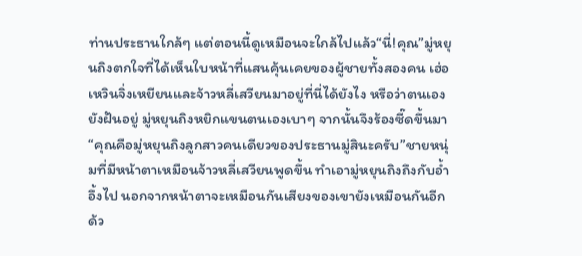ท่านประธานใกล้ๆ แต่ตอนนี้ดูเหมือนจะใกล้ไปแล้ว“นี่!คุณ”มู่หยุนถิงตกใจที่ได้เห็นใบหน้าที่แสนคุ้นเคยของผู้ชายทั้งสองคน เฮ่อเหวินจิ่งเหยียนและจ้าวหลี่เสวียนมาอยู่ที่นี่ได้ยังไง หรือว่าตนเองยังฝันอยู่ มู่หยุนถิงหยิกแขนตนเองเบาๆ จากนั้นจึงร้องซี๊ดขึ้นมา“คุณคือมู่หยุนถิงลูกสาวคนเดียวของประธานมู่สินะครับ”ชายหนุ่มที่มีหน้าตาเหมือนจ้าวหลี่เสวียนพูดขึ้น ทำเอามู่หยุนถิงถึงกับอ้ำอึ้งไป นอกจากหน้าตาจะเหมือนกันเสียงของเขายังเหมือนกันอีกด้ว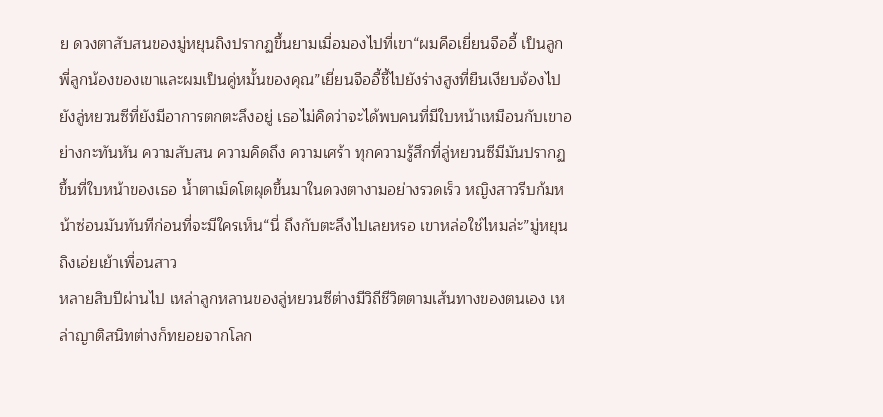ย ดวงตาสับสนของมู่หยุนถิงปรากฏขึ้นยามเมื่อมองไปที่เขา“ผมคือเยี่ยนจืออี้ เป็นลูกพี่ลูกน้องของเขาและผมเป็นคู่หมั้นของคุณ”เยี่ยนจืออี้ชี้ไปยังร่างสูงที่ยืนเงียบจ้องไปยังลู่หยวนซีที่ยังมีอาการตกตะลึงอยู่ เธอไม่คิดว่าจะได้พบคนที่มีใบหน้าเหมือนกับเขาอย่างกะทันหัน ความสับสน ความคิดถึง ความเศร้า ทุกความรู้สึกที่ลู่หยวนซีมีมันปรากฏขึ้นที่ใบหน้าของเธอ น้ำตาเม็ดโตผุดขึ้นมาในดวงตางามอย่างรวดเร็ว หญิงสาวรีบก้มหน้าซ่อนมันทันทีก่อนที่จะมีใครเห็น“นี่ ถึงกับตะลึงไปเลยหรอ เขาหล่อใช่ไหมล่ะ”มู่หยุนถิงเอ่ยเย้าเพื่อนสาว
หลายสิบปีผ่านไป เหล่าลูกหลานของลู่หยวนซีต่างมีวิถีชีวิตตามเส้นทางของตนเอง เหล่าญาติสนิทต่างก็ทยอยจากโลก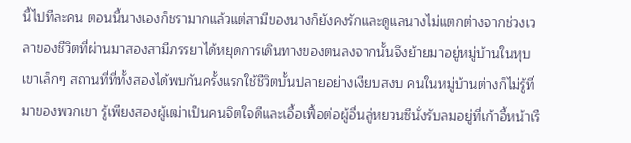นี้ไปทีละคน ตอนนี้นางเองก็ชรามากแล้วแต่สามีของนางก็ยังคงรักและดูแลนางไม่แตกต่างจากช่วงเวลาของชีวิตที่ผ่านมาสองสามีภรรยาได้หยุดการเดินทางของตนลงจากนั้นจึงย้ายมาอยู่หมู่บ้านในหุบเขาเล็กๆ สถานที่ที่ทั้งสองได้พบกันครั้งแรกใช้ชีวิตบั้นปลายอย่างเงียบสงบ คนในหมู่บ้านต่างก็ไม่รู้ที่มาของพวกเขา รู้เพียงสองผู้เฒ่าเป็นคนจิตใจดีและเอื้อเฟื้อต่อผู้อื่นลู่หยวนซีนั่งรับลมอยู่ที่เก้าอี้หน้าเรื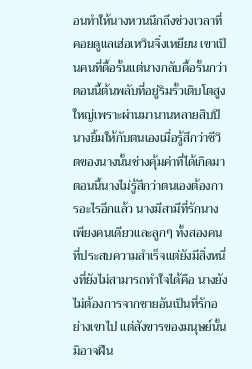อนทำให้นางหวนนึกถึงช่วงเวลาที่คอยดูแลเฮ่อเหวินจิ่งเหยียน เขาเป็นคนที่ดื้อรั้นแต่นางกลับดื้อรั้นกว่า ตอนนี้ต้นพลับที่อยู่ริมรั้วเติบโตสูงใหญ่เพราะผ่านมานานหลายสิบปี นางยิ้มให้กับตนเองเมื่อรู้สึกว่าชีวิตของนางนั้นช่างคุ้มค่าที่ได้เกิดมาตอนนี้นางไม่รู้สึกว่าตนเองต้องการอะไรอีกแล้ว นางมีสามีที่รักนางเพียงคนเดียวและลูกๆ ทั้งสองคนที่ประสบความสำเร็จแต่ยังมีสิ่งหนึ่งที่ยังไม่สามารถทำใจได้คือ นางยังไม่ต้องการจากชายอันเป็นที่รักอย่างเขาไป แต่สังขารของมนุษย์นั้นมิอาจฝืน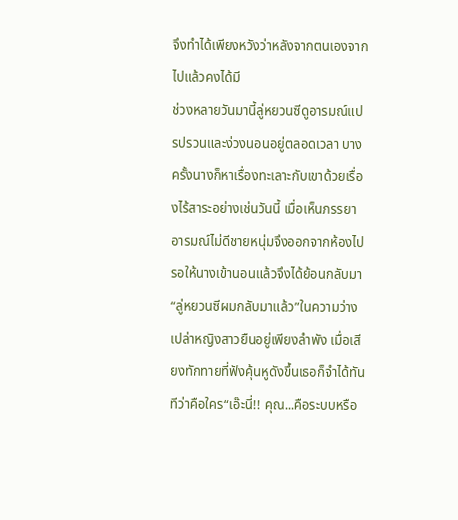จึงทำได้เพียงหวังว่าหลังจากตนเองจากไปแล้วคงได้มี
ช่วงหลายวันมานี้ลู่หยวนซีดูอารมณ์แปรปรวนและง่วงนอนอยู่ตลอดเวลา บางครั้งนางก็หาเรื่องทะเลาะกับเขาด้วยเรื่องไร้สาระอย่างเช่นวันนี้ เมื่อเห็นภรรยาอารมณ์ไม่ดีชายหนุ่มจึงออกจากห้องไป รอให้นางเข้านอนแล้วจึงได้ย้อนกลับมา“ลู่หยวนซีผมกลับมาแล้ว”ในความว่างเปล่าหญิงสาวยืนอยู่เพียงลำพัง เมื่อเสียงทักทายที่ฟังคุ้นหูดังขึ้นเธอก็จำได้ทันทีว่าคือใคร“เอ๊ะนี่!! คุณ...คือระบบหรือ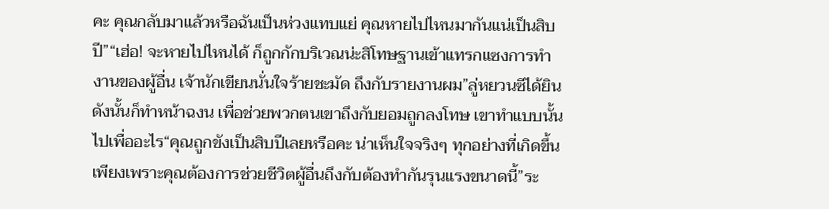คะ คุณกลับมาแล้วหรือฉันเป็นห่วงแทบแย่ คุณหายไปไหนมากันแน่เป็นสิบปี”“เฮ่อ! จะหายไปไหนได้ ก็ถูกกักบริเวณน่ะสิโทษฐานเข้าแทรกแซงการทำงานของผู้อื่น เจ้านักเขียนนั่นใจร้ายชะมัด ถึงกับรายงานผม”ลู่หยวนซีได้ยินดังนั้นก็ทำหน้าฉงน เพื่อช่วยพวกตนเขาถึงกับยอมถูกลงโทษ เขาทำแบบนั้นไปเพื่ออะไร“คุณถูกขังเป็นสิบปีเลยหรือคะ น่าเห็นใจจริงๆ ทุกอย่างที่เกิดขึ้นเพียงเพราะคุณต้องการช่วยชีวิตผู้อื่นถึงกับต้องทำกันรุนแรงขนาดนี้”ระ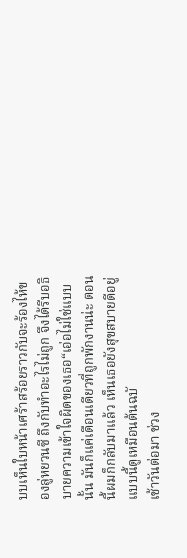บบเห็นใบหน้าเศร้าสร้อยราวกับจะร้องไห้ของลู่หยวนซี ถึงกับทำอะไรไม่ถูก จึงได้รีบอธิบายความเข้าใจผิดของเธอ“เอ่อไม่ใช่แบบนั้น มันก็แค่เดือนเดียวที่ถูกพักงานน่ะ ตอนนี้ผมก็กลับมาแล้ว เห็นเธอยังสุขสบายดีอยู่แบบนี้ดูเหมือนต้นฉบั
เช้าวันต่อมา ช่วง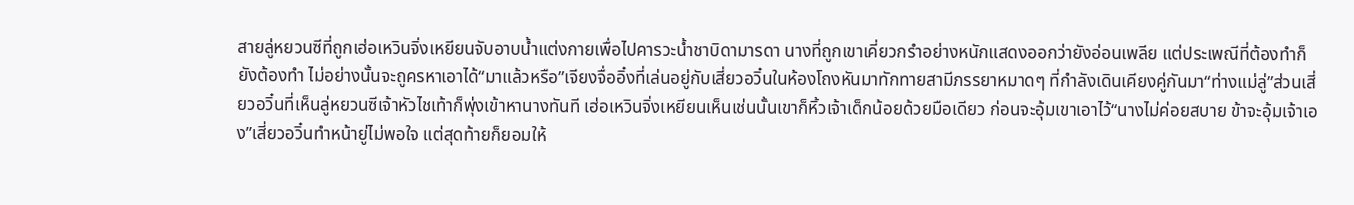สายลู่หยวนซีที่ถูกเฮ่อเหวินจิ่งเหยียนจับอาบน้ำแต่งกายเพื่อไปคารวะน้ำชาบิดามารดา นางที่ถูกเขาเคี่ยวกรำอย่างหนักแสดงออกว่ายังอ่อนเพลีย แต่ประเพณีที่ต้องทำก็ยังต้องทำ ไม่อย่างนั้นจะถูครหาเอาได้“มาแล้วหรือ”เจียงจื่ออิ๋งที่เล่นอยู่กับเสี่ยวอวิ๋นในห้องโถงหันมาทักทายสามีภรรยาหมาดๆ ที่กำลังเดินเคียงคู่กันมา“ท่างแม่ลู่”ส่วนเสี่ยวอวิ๋นที่เห็นลู่หยวนซีเจ้าหัวไชเท้าก็พุ่งเข้าหานางทันที เฮ่อเหวินจิ่งเหยียนเห็นเช่นนั้นเขาก็หิ้วเจ้าเด็กน้อยด้วยมือเดียว ก่อนจะอุ้มเขาเอาไว้“นางไม่ค่อยสบาย ข้าจะอุ้มเจ้าเอง”เสี่ยวอวิ๋นทำหน้ายู่ไม่พอใจ แต่สุดท้ายก็ยอมให้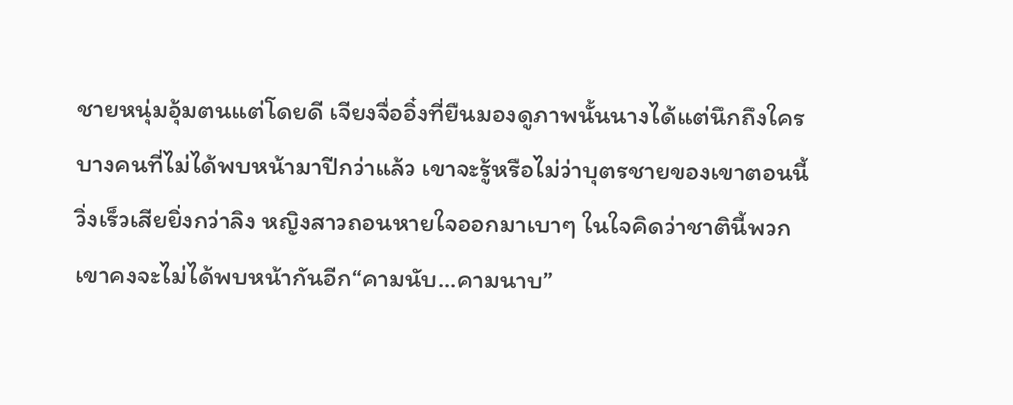ชายหนุ่มอุ้มตนแต่โดยดี เจียงจื่ออิ๋งที่ยืนมองดูภาพนั้นนางได้แต่นึกถึงใครบางคนที่ไม่ได้พบหน้ามาปีกว่าแล้ว เขาจะรู้หรือไม่ว่าบุตรชายของเขาตอนนี้วิ่งเร็วเสียยิ่งกว่าลิง หญิงสาวถอนหายใจออกมาเบาๆ ในใจคิดว่าชาตินี้พวกเขาคงจะไม่ได้พบหน้ากันอีก“คามนับ...คามนาบ”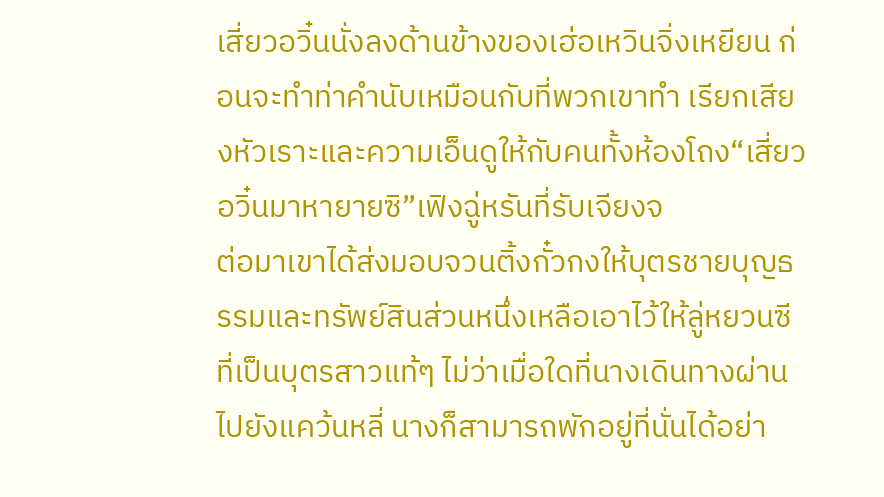เสี่ยวอวิ๋นนั่งลงด้านข้างของเฮ่อเหวินจิ่งเหยียน ก่อนจะทำท่าคำนับเหมือนกับที่พวกเขาทำ เรียกเสียงหัวเราะและความเอ็นดูให้กับคนทั้งห้องโถง“เสี่ยวอวิ๋นมาหายายซิ”เฟิงฉู่หรันที่รับเจียงจ
ต่อมาเขาได้ส่งมอบจวนติ้งกั๋วกงให้บุตรชายบุญธรรมและทรัพย์สินส่วนหนึ่งเหลือเอาไว้ให้ลู่หยวนซีที่เป็นบุตรสาวแท้ๆ ไม่ว่าเมื่อใดที่นางเดินทางผ่านไปยังแคว้นหลี่ นางก็สามารถพักอยู่ที่นั่นได้อย่า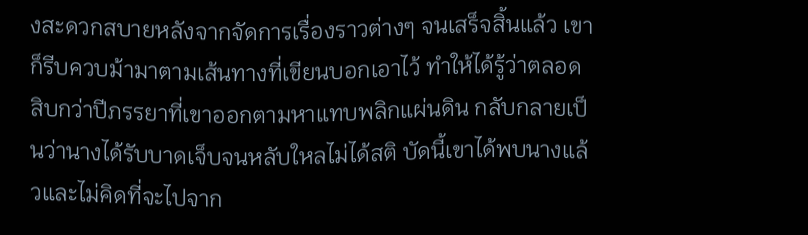งสะดวกสบายหลังจากจัดการเรื่องราวต่างๆ จนเสร็จสิ้นแล้ว เขาก็รีบควบม้ามาตามเส้นทางที่เขียนบอกเอาไว้ ทำให้ได้รู้ว่าตลอดสิบกว่าปีภรรยาที่เขาออกตามหาแทบพลิกแผ่นดิน กลับกลายเป็นว่านางได้รับบาดเจ็บจนหลับใหลไม่ได้สติ บัดนี้เขาได้พบนางแล้วและไม่คิดที่จะไปจาก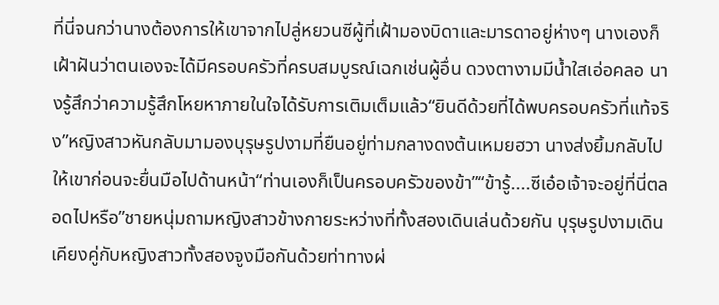ที่นี่จนกว่านางต้องการให้เขาจากไปลู่หยวนซีผู้ที่เฝ้ามองบิดาและมารดาอยู่ห่างๆ นางเองก็เฝ้าฝันว่าตนเองจะได้มีครอบครัวที่ครบสมบูรณ์เฉกเช่นผู้อื่น ดวงตางามมีน้ำใสเอ่อคลอ นางรู้สึกว่าความรู้สึกโหยหาภายในใจได้รับการเติมเต็มแล้ว“ยินดีด้วยที่ได้พบครอบครัวที่แท้จริง”หญิงสาวหันกลับมามองบุรุษรูปงามที่ยืนอยู่ท่ามกลางดงต้นเหมยฮวา นางส่งยิ้มกลับไปให้เขาก่อนจะยื่นมือไปด้านหน้า“ท่านเองก็เป็นครอบครัวของข้า”“ข้ารู้....ซีเอ๋อเจ้าจะอยู่ที่นี่ตลอดไปหรือ”ชายหนุ่มถามหญิงสาวข้างกายระหว่างที่ทั้งสองเดินเล่นด้วยกัน บุรุษรูปงามเดินเคียงคู่กับหญิงสาวทั้งสองจูงมือกันด้วยท่าทางผ่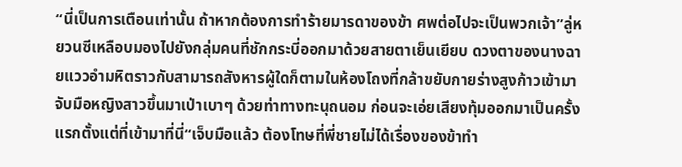“นี่เป็นการเตือนเท่านั้น ถ้าหากต้องการทำร้ายมารดาของข้า ศพต่อไปจะเป็นพวกเจ้า”ลู่หยวนซีเหลือบมองไปยังกลุ่มคนที่ชักกระบี่ออกมาด้วยสายตาเย็นเยียบ ดวงตาของนางฉายแววอำมหิตราวกับสามารถสังหารผู้ใดก็ตามในห้องโถงที่กล้าขยับกายร่างสูงก้าวเข้ามาจับมือหญิงสาวขึ้นมาเป่าเบาๆ ด้วยท่าทางทะนุถนอม ก่อนจะเอ่ยเสียงทุ้มออกมาเป็นครั้งแรกตั้งแต่ที่เข้ามาที่นี่“เจ็บมือแล้ว ต้องโทษที่พี่ชายไม่ได้เรื่องของข้าทำ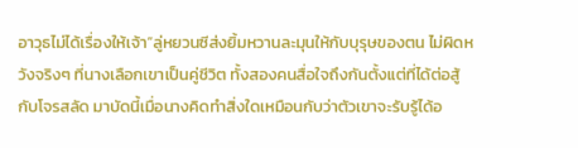อาวุธไม่ได้เรื่องให้เจ้า”ลู่หยวนซีส่งยิ้มหวานละมุนให้กับบุรุษของตน ไม่ผิดหวังจริงๆ ที่นางเลือกเขาเป็นคู่ชีวิต ทั้งสองคนสื่อใจถึงกันตั้งแต่ที่ได้ต่อสู้กับโจรสลัด มาบัดนี้เมื่อนางคิดทำสิ่งใดเหมือนกับว่าตัวเขาจะรับรู้ได้อ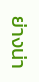ย่างน่า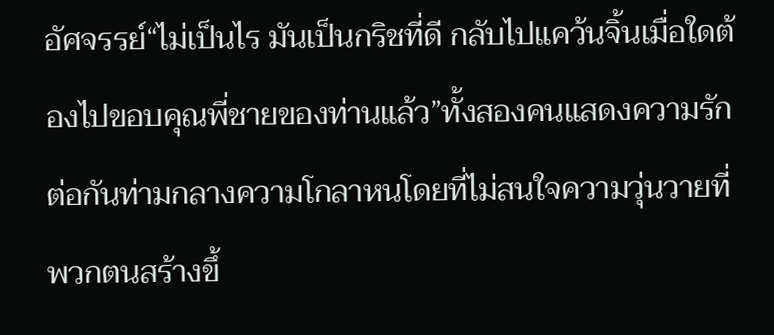อัศจรรย์“ไม่เป็นไร มันเป็นกริชที่ดี กลับไปแคว้นจิ้นเมื่อใดต้องไปขอบคุณพี่ชายของท่านแล้ว”ทั้งสองคนแสดงความรักต่อกันท่ามกลางความโกลาหนโดยที่ไม่สนใจความวุ่นวายที่พวกตนสร้างขึ้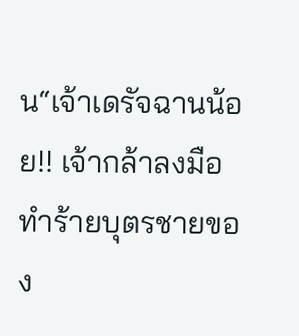น“เจ้าเดรัจฉานน้อย!! เจ้ากล้าลงมือทำร้ายบุตรชายของ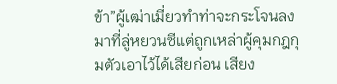ข้า”ผู้เฒ่าเมี่ยวทำท่าจะกระโจนลงมาที่ลู่หยวนซีแต่ถูกเหล่าผู้คุมกฎกุมตัวเอาไว้ได้เสียก่อน เสียง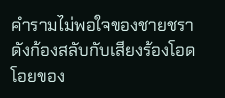คำรามไม่พอใจของชายชราดังก้องสลับกับเสียงร้องโอดโอยของ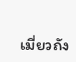เมี่ยวถัง